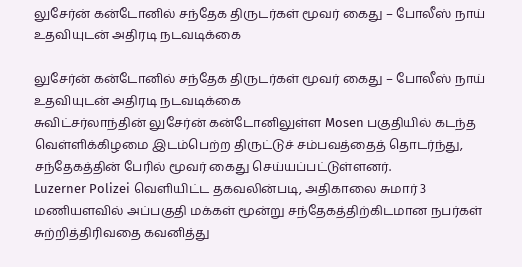லுசேர்ன் கன்டோனில் சந்தேக திருடர்கள் மூவர் கைது – போலீஸ் நாய் உதவியுடன் அதிரடி நடவடிக்கை

லுசேர்ன் கன்டோனில் சந்தேக திருடர்கள் மூவர் கைது – போலீஸ் நாய் உதவியுடன் அதிரடி நடவடிக்கை
சுவிட்சர்லாந்தின் லுசேர்ன் கன்டோனிலுள்ள Mosen பகுதியில் கடந்த வெள்ளிக்கிழமை இடம்பெற்ற திருட்டுச் சம்பவத்தைத் தொடர்ந்து, சந்தேகத்தின் பேரில் மூவர் கைது செய்யப்பட்டுள்ளனர்.
Luzerner Polizei வெளியிட்ட தகவலின்படி, அதிகாலை சுமார் 3 மணியளவில் அப்பகுதி மக்கள் மூன்று சந்தேகத்திற்கிடமான நபர்கள் சுற்றித்திரிவதை கவனித்து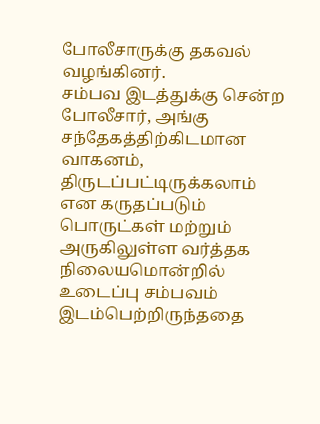போலீசாருக்கு தகவல் வழங்கினர்.
சம்பவ இடத்துக்கு சென்ற போலீசார், அங்கு சந்தேகத்திற்கிடமான வாகனம், திருடப்பட்டிருக்கலாம் என கருதப்படும் பொருட்கள் மற்றும் அருகிலுள்ள வர்த்தக நிலையமொன்றில் உடைப்பு சம்பவம் இடம்பெற்றிருந்ததை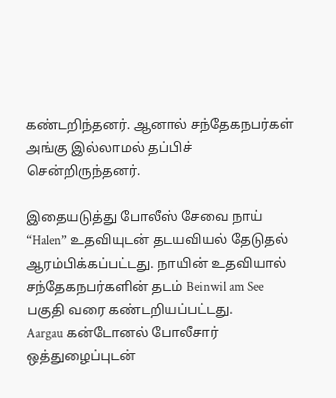கண்டறிந்தனர். ஆனால் சந்தேகநபர்கள் அங்கு இல்லாமல் தப்பிச் சென்றிருந்தனர்.

இதையடுத்து போலீஸ் சேவை நாய் “Halen” உதவியுடன் தடயவியல் தேடுதல் ஆரம்பிக்கப்பட்டது. நாயின் உதவியால் சந்தேகநபர்களின் தடம் Beinwil am See பகுதி வரை கண்டறியப்பட்டது.
Aargau கன்டோனல் போலீசார் ஒத்துழைப்புடன்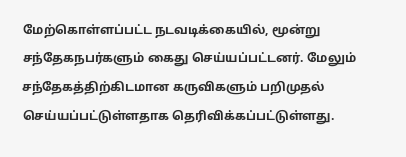மேற்கொள்ளப்பட்ட நடவடிக்கையில், மூன்று சந்தேகநபர்களும் கைது செய்யப்பட்டனர். மேலும் சந்தேகத்திற்கிடமான கருவிகளும் பறிமுதல் செய்யப்பட்டுள்ளதாக தெரிவிக்கப்பட்டுள்ளது.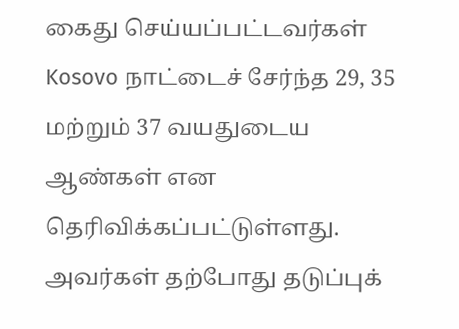கைது செய்யப்பட்டவர்கள் Kosovo நாட்டைச் சேர்ந்த 29, 35 மற்றும் 37 வயதுடைய ஆண்கள் என தெரிவிக்கப்பட்டுள்ளது. அவர்கள் தற்போது தடுப்புக்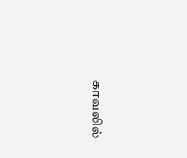காவலில்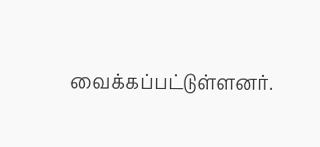வைக்கப்பட்டுள்ளனர்.